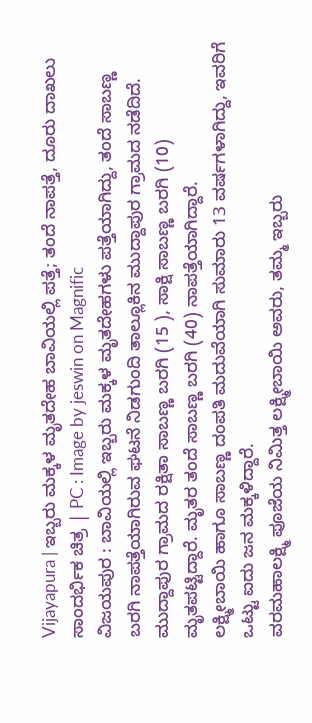Vijayapura | ಇಬ್ಬರು ಮಕ್ಕಳ ಮೃತದೇಹ ಬಾವಿಯಲ್ಲಿ ಪತ್ತೆ; ತಂದೆ ನಾಪತ್ತೆ, ದೂರು ದಾಖಲು
ಸಾಂದರ್ಭಿಕ ಚಿತ್ರ | PC : Image by jeswin on Magnific
ವಿಜಯಪುರ : ಬಾವಿಯಲ್ಲಿ ಇಬ್ಬರು ಮಕ್ಕಳ ಮೃತದೇಹಗಳು ಪತ್ತೆಯಾಗಿದ್ದು, ತಂದೆ ಸಾಬಣ್ಣ ಬರಗಿ ನಾಪತ್ತೆಯಾಗಿರುವ ಘಟನೆ ನಿಡಗುಂದಿ ತಾಲ್ಲೂಕಿನ ಮುದ್ದಾಪುರ ಗ್ರಾಮದ ನಡೆದಿದೆ.
ಮುದ್ದಾಪುರ ಗ್ರಾಮದ ರಕ್ಷಿತಾ ಸಾಬಣ್ಣ ಬರಗಿ (15 ), ಸಾಕ್ಷಿ ಸಾಬಣ್ಣ ಬರಗಿ (10) ಮೃತಪಟ್ಟಿದ್ದಾರೆ. ಮೃತರ ತಂದೆ ಸಾಬಣ್ಣ ಬರಗಿ (40) ನಾಪತ್ತೆಯಾಗಿದ್ದಾರೆ.
ಲಕ್ಷ್ಮೀಬಾಯಿ ಹಾಗೂ ಸಾಬಣ್ಣ ದಂಪತಿ ಮದುವೆಯಾಗಿ ಸುಮಾರು 13 ವರ್ಷಗಳಾಗಿದ್ದು, ಇವರಿಗೆ ಒಟ್ಟು ಐದು ಜನ ಮಕ್ಕಳಿದ್ದಾರೆ.
ವರಮಹಾಲಕ್ಷ್ಮಿ ಪೂಜೆಯ ನಿಮಿತ್ತ ಲಕ್ಷ್ಮೀಬಾಯಿ ಅವರು, ತಮ್ಮ ಇಬ್ಬರು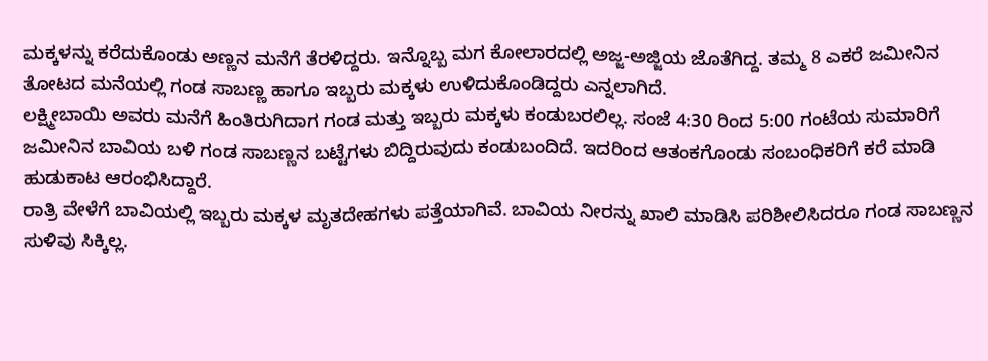ಮಕ್ಕಳನ್ನು ಕರೆದುಕೊಂಡು ಅಣ್ಣನ ಮನೆಗೆ ತೆರಳಿದ್ದರು. ಇನ್ನೊಬ್ಬ ಮಗ ಕೋಲಾರದಲ್ಲಿ ಅಜ್ಜ-ಅಜ್ಜಿಯ ಜೊತೆಗಿದ್ದ. ತಮ್ಮ 8 ಎಕರೆ ಜಮೀನಿನ ತೋಟದ ಮನೆಯಲ್ಲಿ ಗಂಡ ಸಾಬಣ್ಣ ಹಾಗೂ ಇಬ್ಬರು ಮಕ್ಕಳು ಉಳಿದುಕೊಂಡಿದ್ದರು ಎನ್ನಲಾಗಿದೆ.
ಲಕ್ಷ್ಮೀಬಾಯಿ ಅವರು ಮನೆಗೆ ಹಿಂತಿರುಗಿದಾಗ ಗಂಡ ಮತ್ತು ಇಬ್ಬರು ಮಕ್ಕಳು ಕಂಡುಬರಲಿಲ್ಲ. ಸಂಜೆ 4:30 ರಿಂದ 5:00 ಗಂಟೆಯ ಸುಮಾರಿಗೆ ಜಮೀನಿನ ಬಾವಿಯ ಬಳಿ ಗಂಡ ಸಾಬಣ್ಣನ ಬಟ್ಟೆಗಳು ಬಿದ್ದಿರುವುದು ಕಂಡುಬಂದಿದೆ. ಇದರಿಂದ ಆತಂಕಗೊಂಡು ಸಂಬಂಧಿಕರಿಗೆ ಕರೆ ಮಾಡಿ ಹುಡುಕಾಟ ಆರಂಭಿಸಿದ್ದಾರೆ.
ರಾತ್ರಿ ವೇಳೆಗೆ ಬಾವಿಯಲ್ಲಿ ಇಬ್ಬರು ಮಕ್ಕಳ ಮೃತದೇಹಗಳು ಪತ್ತೆಯಾಗಿವೆ. ಬಾವಿಯ ನೀರನ್ನು ಖಾಲಿ ಮಾಡಿಸಿ ಪರಿಶೀಲಿಸಿದರೂ ಗಂಡ ಸಾಬಣ್ಣನ ಸುಳಿವು ಸಿಕ್ಕಿಲ್ಲ.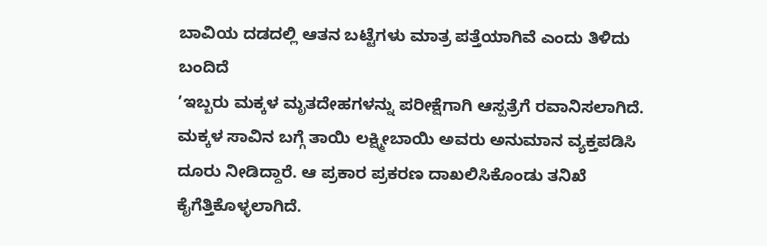ಬಾವಿಯ ದಡದಲ್ಲಿ ಆತನ ಬಟ್ಟೆಗಳು ಮಾತ್ರ ಪತ್ತೆಯಾಗಿವೆ ಎಂದು ತಿಳಿದು ಬಂದಿದೆ
ʼಇಬ್ಬರು ಮಕ್ಕಳ ಮೃತದೇಹಗಳನ್ನು ಪರೀಕ್ಷೆಗಾಗಿ ಆಸ್ಪತ್ರೆಗೆ ರವಾನಿಸಲಾಗಿದೆ. ಮಕ್ಕಳ ಸಾವಿನ ಬಗ್ಗೆ ತಾಯಿ ಲಕ್ಷ್ಮೀಬಾಯಿ ಅವರು ಅನುಮಾನ ವ್ಯಕ್ತಪಡಿಸಿ ದೂರು ನೀಡಿದ್ದಾರೆ. ಆ ಪ್ರಕಾರ ಪ್ರಕರಣ ದಾಖಲಿಸಿಕೊಂಡು ತನಿಖೆ ಕೈಗೆತ್ತಿಕೊಳ್ಳಲಾಗಿದೆ.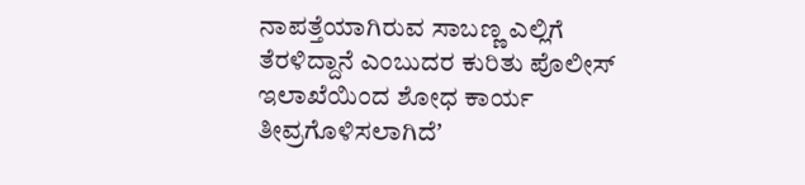ನಾಪತ್ತೆಯಾಗಿರುವ ಸಾಬಣ್ಣ ಎಲ್ಲಿಗೆ ತೆರಳಿದ್ದಾನೆ ಎಂಬುದರ ಕುರಿತು ಪೊಲೀಸ್ ಇಲಾಖೆಯಿಂದ ಶೋಧ ಕಾರ್ಯ ತೀವ್ರಗೊಳಿಸಲಾಗಿದೆʼ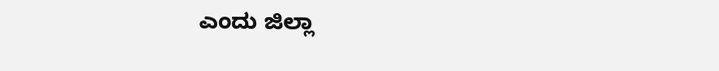ಎಂದು ಜಿಲ್ಲಾ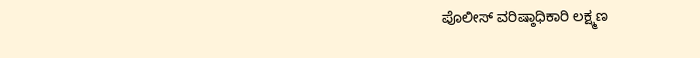ಪೊಲೀಸ್ ವರಿಷ್ಠಾಧಿಕಾರಿ ಲಕ್ಷ್ಮಣ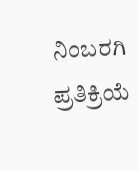ನಿಂಬರಗಿ ಪ್ರತಿಕ್ರಿಯೆ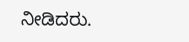ನೀಡಿದರು.